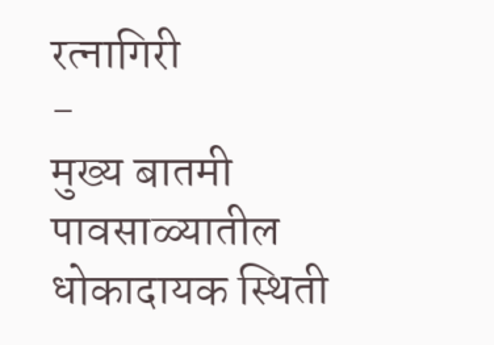रत्नागिरी
-
मुख्य बातमी
पावसाळ्यातील धोकादायक स्थिती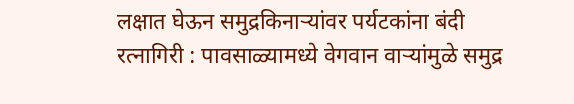लक्षात घेऊन समुद्रकिनाऱ्यांवर पर्यटकांना बंदी
रत्नागिरी : पावसाळ्यामध्ये वेगवान वाऱ्यांमुळे समुद्र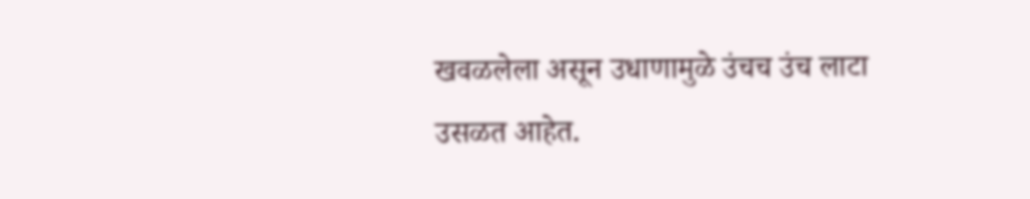खवळलेला असून उधाणामुळे उंचच उंच लाटा उसळत आहेत.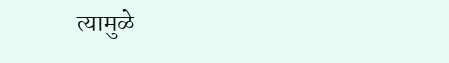त्यामुळे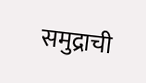समुद्राची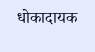धोकादायक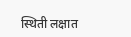स्थिती लक्षात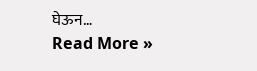घेऊन…
Read More »